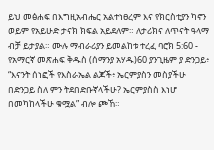ይህ መፅሐፍ በእግዚአብሔር አልተነፀረም እና የክርስቲያን ካኖን ወይም የአይሁድ ታናክ ክፍል አይደለም። ለታሪክና ለጥናት ዓላማ ብቻ ይታያል። ሙሉ ማብራሪያን ይመልከቱ ተረፈ ባሮክ 5:60 - የአማርኛ መጽሐፍ ቅዱስ (ሰማንያ አሃዱ)60 ያንጊዜም ያ ድንጋይ፥ “እናንት ሰነፎች የእስራኤል ልጆች፥ ኤርምያስን መስያችሁ በድንጋይ ስለ ምን ትደበድቡኛላችሁ? ኤርምያስስ እነሆ በመካከላችሁ ቁሟል” ብሎ ጮኸ።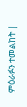ምዕራፉን ተመልከት |